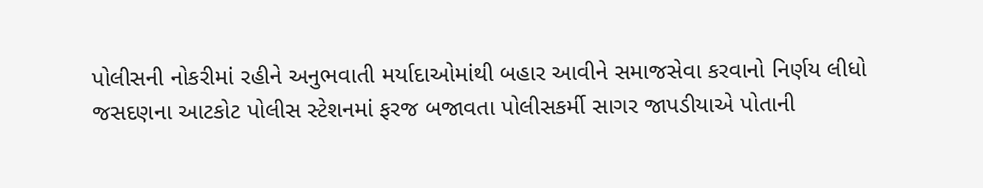પોલીસની નોકરીમાં રહીને અનુભવાતી મર્યાદાઓમાંથી બહાર આવીને સમાજસેવા કરવાનો નિર્ણય લીધો
જસદણના આટકોટ પોલીસ સ્ટેશનમાં ફરજ બજાવતા પોલીસકર્મી સાગર જાપડીયાએ પોતાની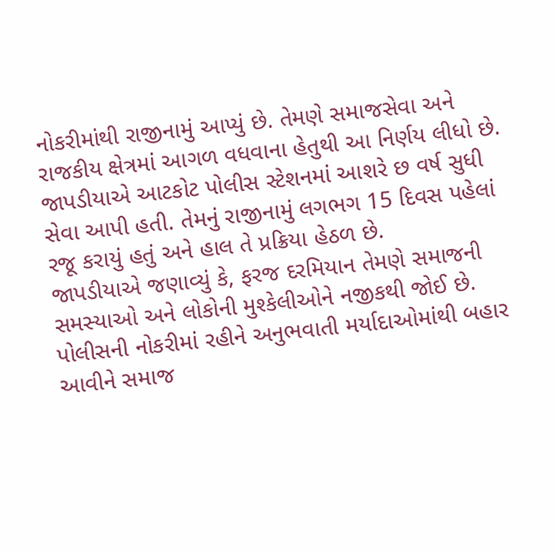નોકરીમાંથી રાજીનામું આપ્યું છે. તેમણે સમાજસેવા અને રાજકીય ક્ષેત્રમાં આગળ વધવાના હેતુથી આ નિર્ણય લીધો છે. જાપડીયાએ આટકોટ પોલીસ સ્ટેશનમાં આશરે છ વર્ષ સુધી સેવા આપી હતી. તેમનું રાજીનામું લગભગ 15 દિવસ પહેલાં રજૂ કરાયું હતું અને હાલ તે પ્રક્રિયા હેઠળ છે.
જાપડીયાએ જણાવ્યું કે, ફરજ દરમિયાન તેમણે સમાજની સમસ્યાઓ અને લોકોની મુશ્કેલીઓને નજીકથી જોઈ છે. પોલીસની નોકરીમાં રહીને અનુભવાતી મર્યાદાઓમાંથી બહાર આવીને સમાજ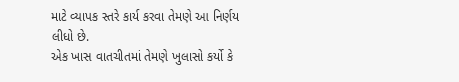માટે વ્યાપક સ્તરે કાર્ય કરવા તેમણે આ નિર્ણય લીધો છે.
એક ખાસ વાતચીતમાં તેમણે ખુલાસો કર્યો કે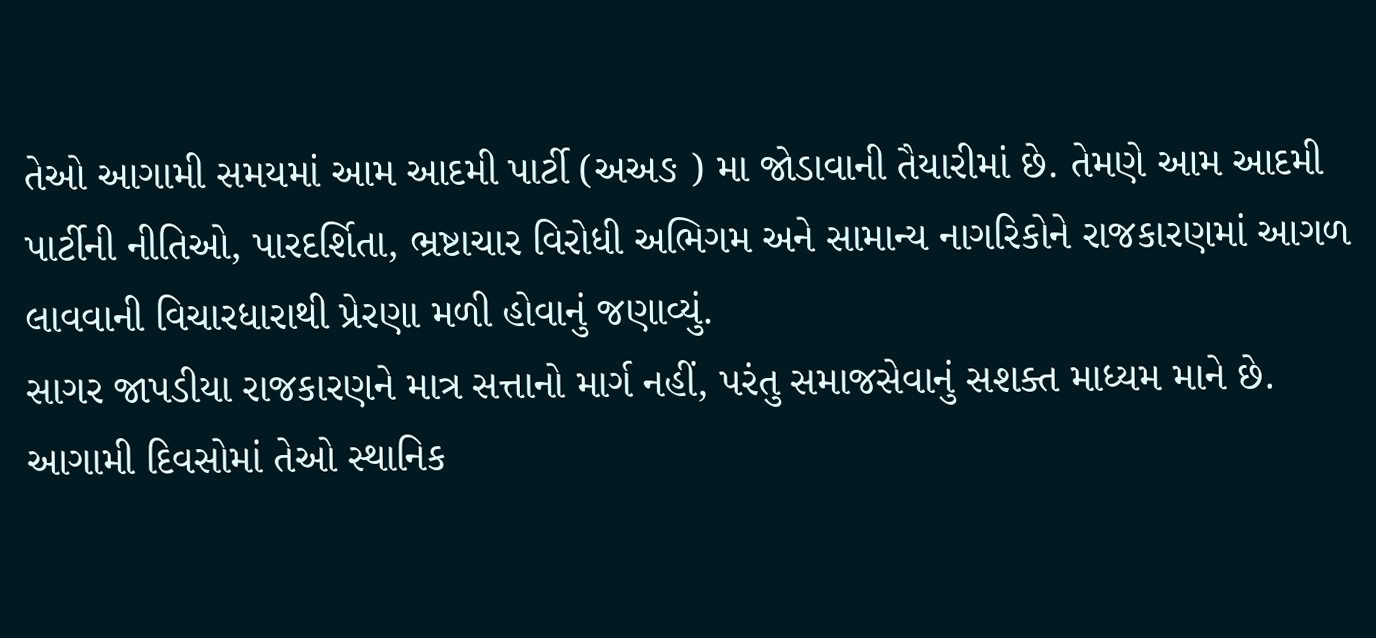તેઓ આગામી સમયમાં આમ આદમી પાર્ટી (અઅઙ ) મા જોડાવાની તૈયારીમાં છે. તેમણે આમ આદમી પાર્ટીની નીતિઓ, પારદર્શિતા, ભ્રષ્ટાચાર વિરોધી અભિગમ અને સામાન્ય નાગરિકોને રાજકારણમાં આગળ લાવવાની વિચારધારાથી પ્રેરણા મળી હોવાનું જણાવ્યું.
સાગર જાપડીયા રાજકારણને માત્ર સત્તાનો માર્ગ નહીં, પરંતુ સમાજસેવાનું સશક્ત માધ્યમ માને છે. આગામી દિવસોમાં તેઓ સ્થાનિક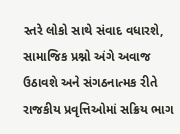સ્તરે લોકો સાથે સંવાદ વધારશે, સામાજિક પ્રશ્નો અંગે અવાજ ઉઠાવશે અને સંગઠનાત્મક રીતે રાજકીય પ્રવૃત્તિઓમાં સક્રિય ભાગ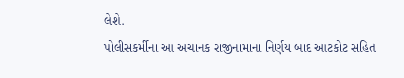લેશે.
પોલીસકર્મીના આ અચાનક રાજીનામાના નિર્ણય બાદ આટકોટ સહિત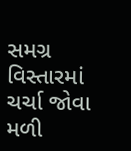સમગ્ર વિસ્તારમાં ચર્ચા જોવા મળી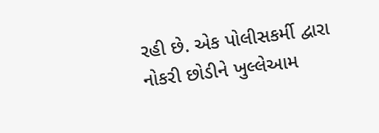રહી છે. એક પોલીસકર્મી દ્વારા નોકરી છોડીને ખુલ્લેઆમ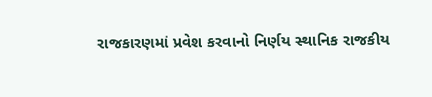રાજકારણમાં પ્રવેશ કરવાનો નિર્ણય સ્થાનિક રાજકીય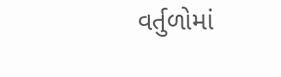વર્તુળોમાં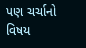પણ ચર્ચાનો વિષય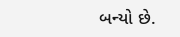બન્યો છે.